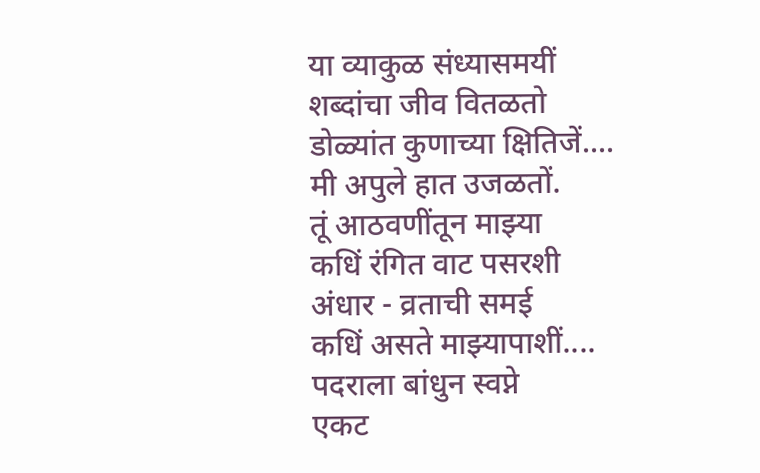या व्याकुळ संध्यासमयीं
शब्दांचा जीव वितळतो
डोळ्यांत कुणाच्या क्षितिजें....
मी अपुले हात उजळतों.
तूं आठवणींतून माझ्या
कधिं रंगित वाट पसरशी
अंधार - व्रताची समई
कधिं असते माझ्यापाशीं....
पदराला बांधुन स्वप्ने
एकट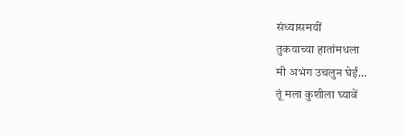संध्यासमयीं
तुकयाच्या हातांमधला
मी अभंग उचलुन घेईं...
तूं मला कुशीला घ्यावें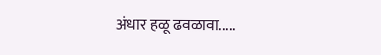अंधार हळू ढवळावा.....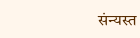संन्यस्त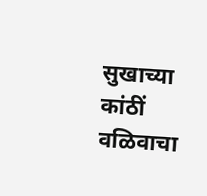सुखाच्या कांठीं
वळिवाचा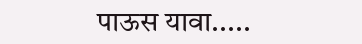पाऊस यावा.....